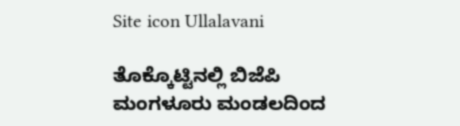Site icon Ullalavani

ತೊಕ್ಕೊಟ್ಟಿನಲ್ಲಿ ಬಿಜೆಪಿ ಮಂಗಳೂರು ಮಂಡಲದಿಂದ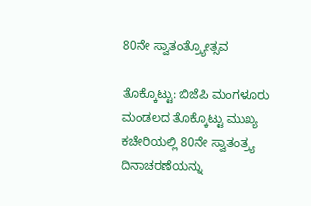80ನೇ ಸ್ವಾತಂತ್ರ್ಯೋತ್ಸವ

ತೊಕ್ಕೊಟ್ಟು: ಬಿಜೆಪಿ ಮಂಗಳೂರು ಮಂಡಲದ ತೊಕ್ಕೊಟ್ಟು ಮುಖ್ಯ ಕಚೇರಿಯಲ್ಲಿ 80ನೇ ಸ್ವಾತಂತ್ರ್ಯ ದಿನಾಚರಣೆಯನ್ನು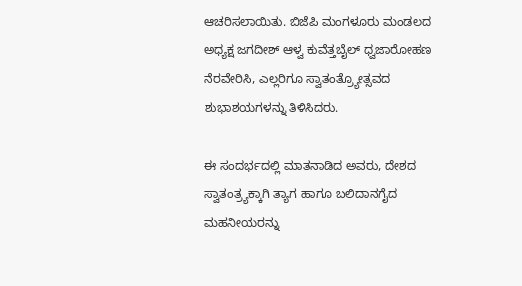ಆಚರಿಸಲಾಯಿತು. ಬಿಜೆಪಿ ಮಂಗಳೂರು ಮಂಡಲದ ಅಧ್ಯಕ್ಷ ಜಗದೀಶ್ ಆಳ್ವ ಕುವೆತ್ತಬೈಲ್ ಧ್ವಜಾರೋಹಣ ನೆರವೇರಿಸಿ, ಎಲ್ಲರಿಗೂ ಸ್ವಾತಂತ್ರ್ಯೋತ್ಸವದ ಶುಭಾಶಯಗಳನ್ನು ತಿಳಿಸಿದರು.

ಈ ಸಂದರ್ಭದಲ್ಲಿ ಮಾತನಾಡಿದ ಅವರು, ದೇಶದ ಸ್ವಾತಂತ್ರ್ಯಕ್ಕಾಗಿ ತ್ಯಾಗ ಹಾಗೂ ಬಲಿದಾನಗೈದ ಮಹನೀಯರನ್ನು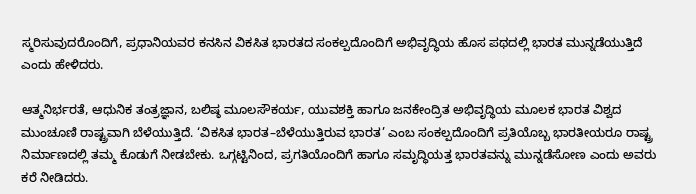ಸ್ಮರಿಸುವುದರೊಂದಿಗೆ, ಪ್ರಧಾನಿಯವರ ಕನಸಿನ ವಿಕಸಿತ ಭಾರತದ ಸಂಕಲ್ಪದೊಂದಿಗೆ ಅಭಿವೃದ್ಧಿಯ ಹೊಸ ಪಥದಲ್ಲಿ ಭಾರತ ಮುನ್ನಡೆಯುತ್ತಿದೆ ಎಂದು ಹೇಳಿದರು.

ಆತ್ಮನಿರ್ಭರತೆ, ಆಧುನಿಕ ತಂತ್ರಜ್ಞಾನ, ಬಲಿಷ್ಠ ಮೂಲಸೌಕರ್ಯ, ಯುವಶಕ್ತಿ ಹಾಗೂ ಜನಕೇಂದ್ರಿತ ಅಭಿವೃದ್ಧಿಯ ಮೂಲಕ ಭಾರತ ವಿಶ್ವದ ಮುಂಚೂಣಿ ರಾಷ್ಟ್ರವಾಗಿ ಬೆಳೆಯುತ್ತಿದೆ. ‘ವಿಕಸಿತ ಭಾರತ–ಬೆಳೆಯುತ್ತಿರುವ ಭಾರತ’ ಎಂಬ ಸಂಕಲ್ಪದೊಂದಿಗೆ ಪ್ರತಿಯೊಬ್ಬ ಭಾರತೀಯರೂ ರಾಷ್ಟ್ರ ನಿರ್ಮಾಣದಲ್ಲಿ ತಮ್ಮ ಕೊಡುಗೆ ನೀಡಬೇಕು. ಒಗ್ಗಟ್ಟಿನಿಂದ, ಪ್ರಗತಿಯೊಂದಿಗೆ ಹಾಗೂ ಸಮೃದ್ಧಿಯತ್ತ ಭಾರತವನ್ನು ಮುನ್ನಡೆಸೋಣ ಎಂದು ಅವರು ಕರೆ ನೀಡಿದರು.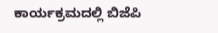ಕಾರ್ಯಕ್ರಮದಲ್ಲಿ ಬಿಜೆಪಿ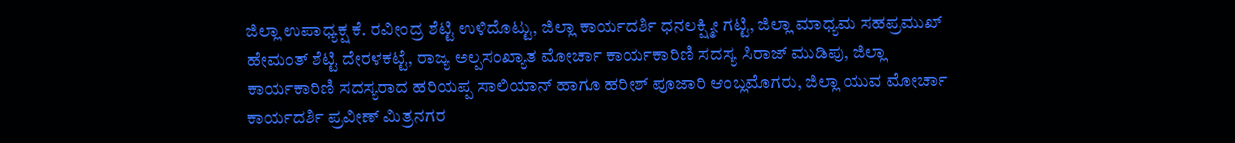ಜಿಲ್ಲಾ ಉಪಾಧ್ಯಕ್ಷ ಕೆ. ರವೀಂದ್ರ ಶೆಟ್ಟಿ ಉಳಿದೊಟ್ಟು, ಜಿಲ್ಲಾ ಕಾರ್ಯದರ್ಶಿ ಧನಲಕ್ಷ್ಮೀ ಗಟ್ಟಿ, ಜಿಲ್ಲಾ ಮಾಧ್ಯಮ ಸಹಪ್ರಮುಖ್ ಹೇಮಂತ್ ಶೆಟ್ಟಿ ದೇರಳಕಟ್ಟೆ, ರಾಜ್ಯ ಅಲ್ಪಸಂಖ್ಯಾತ ಮೋರ್ಚಾ ಕಾರ್ಯಕಾರಿಣಿ ಸದಸ್ಯ ಸಿರಾಜ್ ಮುಡಿಪು, ಜಿಲ್ಲಾ ಕಾರ್ಯಕಾರಿಣಿ ಸದಸ್ಯರಾದ ಹರಿಯಪ್ಪ ಸಾಲಿಯಾನ್ ಹಾಗೂ ಹರೀಶ್ ಪೂಜಾರಿ ಆಂಬ್ಲಮೊಗರು, ಜಿಲ್ಲಾ ಯುವ ಮೋರ್ಚಾ ಕಾರ್ಯದರ್ಶಿ ಪ್ರವೀಣ್ ಮಿತ್ರನಗರ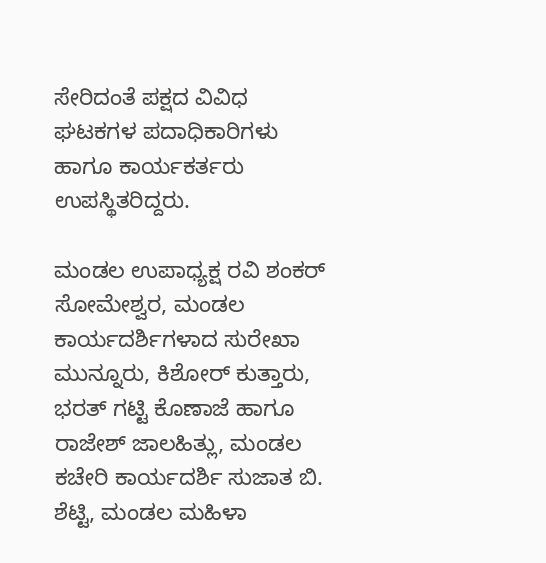ಸೇರಿದಂತೆ ಪಕ್ಷದ ವಿವಿಧ ಘಟಕಗಳ ಪದಾಧಿಕಾರಿಗಳು ಹಾಗೂ ಕಾರ್ಯಕರ್ತರು ಉಪಸ್ಥಿತರಿದ್ದರು.

ಮಂಡಲ ಉಪಾಧ್ಯಕ್ಷ ರವಿ ಶಂಕರ್ ಸೋಮೇಶ್ವರ, ಮಂಡಲ ಕಾರ್ಯದರ್ಶಿಗಳಾದ ಸುರೇಖಾ ಮುನ್ನೂರು, ಕಿಶೋರ್ ಕುತ್ತಾರು, ಭರತ್ ಗಟ್ಟಿ ಕೊಣಾಜೆ ಹಾಗೂ ರಾಜೇಶ್ ಜಾಲಹಿತ್ಲು, ಮಂಡಲ ಕಚೇರಿ ಕಾರ್ಯದರ್ಶಿ ಸುಜಾತ ಬಿ. ಶೆಟ್ಟಿ, ಮಂಡಲ ಮಹಿಳಾ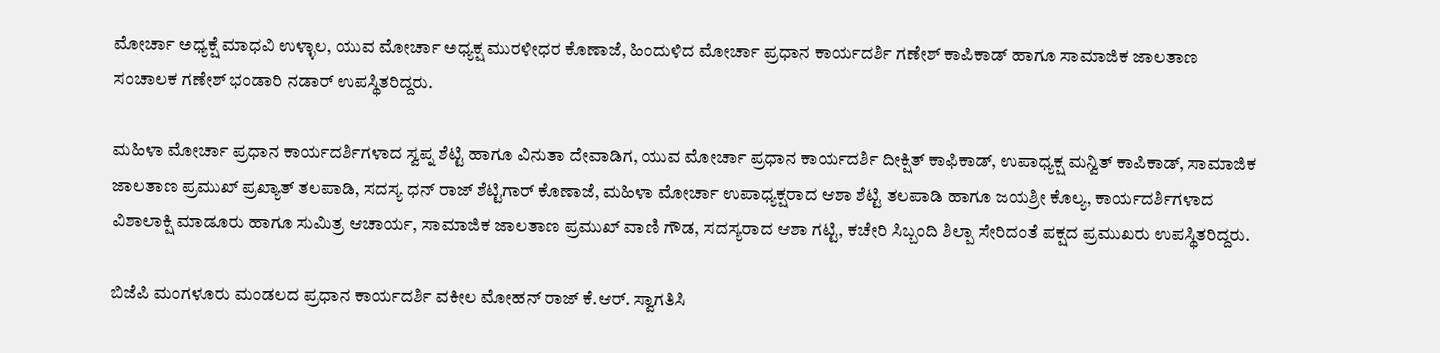ಮೋರ್ಚಾ ಅಧ್ಯಕ್ಷೆ ಮಾಧವಿ ಉಳ್ಳಾಲ, ಯುವ ಮೋರ್ಚಾ ಅಧ್ಯಕ್ಷ ಮುರಳೀಧರ ಕೊಣಾಜೆ, ಹಿಂದುಳಿದ ಮೋರ್ಚಾ ಪ್ರಧಾನ ಕಾರ್ಯದರ್ಶಿ ಗಣೇಶ್ ಕಾಪಿಕಾಡ್ ಹಾಗೂ ಸಾಮಾಜಿಕ ಜಾಲತಾಣ ಸಂಚಾಲಕ ಗಣೇಶ್ ಭಂಡಾರಿ ನಡಾರ್ ಉಪಸ್ಥಿತರಿದ್ದರು.

ಮಹಿಳಾ ಮೋರ್ಚಾ ಪ್ರಧಾನ ಕಾರ್ಯದರ್ಶಿಗಳಾದ ಸ್ವಪ್ನ ಶೆಟ್ಟಿ ಹಾಗೂ ವಿನುತಾ ದೇವಾಡಿಗ, ಯುವ ಮೋರ್ಚಾ ಪ್ರಧಾನ ಕಾರ್ಯದರ್ಶಿ ದೀಕ್ಷಿತ್ ಕಾಫಿಕಾಡ್, ಉಪಾಧ್ಯಕ್ಷ ಮನ್ವಿತ್ ಕಾಪಿಕಾಡ್, ಸಾಮಾಜಿಕ ಜಾಲತಾಣ ಪ್ರಮುಖ್ ಪ್ರಖ್ಯಾತ್ ತಲಪಾಡಿ, ಸದಸ್ಯ ಧನ್ ರಾಜ್ ಶೆಟ್ಟಿಗಾರ್ ಕೊಣಾಜೆ, ಮಹಿಳಾ ಮೋರ್ಚಾ ಉಪಾಧ್ಯಕ್ಷರಾದ ಆಶಾ ಶೆಟ್ಟಿ ತಲಪಾಡಿ ಹಾಗೂ ಜಯಶ್ರೀ ಕೊಲ್ಯ, ಕಾರ್ಯದರ್ಶಿಗಳಾದ ವಿಶಾಲಾಕ್ಷಿ ಮಾಡೂರು ಹಾಗೂ ಸುಮಿತ್ರ ಆಚಾರ್ಯ, ಸಾಮಾಜಿಕ ಜಾಲತಾಣ ಪ್ರಮುಖ್ ವಾಣಿ ಗೌಡ, ಸದಸ್ಯರಾದ ಆಶಾ ಗಟ್ಟಿ, ಕಚೇರಿ ಸಿಬ್ಬಂದಿ ಶಿಲ್ಪಾ ಸೇರಿದಂತೆ ಪಕ್ಷದ ಪ್ರಮುಖರು ಉಪಸ್ಥಿತರಿದ್ದರು.

ಬಿಜೆಪಿ ಮಂಗಳೂರು ಮಂಡಲದ ಪ್ರಧಾನ ಕಾರ್ಯದರ್ಶಿ ವಕೀಲ ಮೋಹನ್ ರಾಜ್ ಕೆ.ಆರ್. ಸ್ವಾಗತಿಸಿ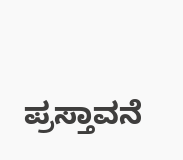ಪ್ರಸ್ತಾವನೆ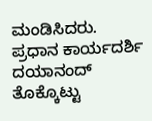ಮಂಡಿಸಿದರು. ಪ್ರಧಾನ ಕಾರ್ಯದರ್ಶಿ ದಯಾನಂದ್ ತೊಕ್ಕೊಟ್ಟು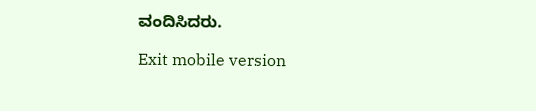ವಂದಿಸಿದರು.

Exit mobile version